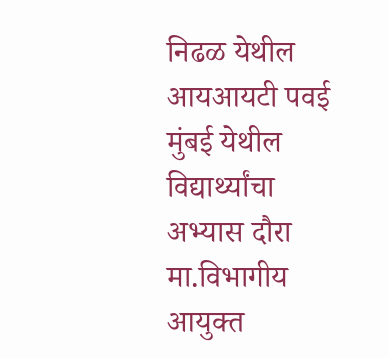निढळ येथील आयआयटी पवई मुंबई येथील विद्यार्थ्यांचा अभ्यास दौरा मा.विभागीय आयुक्त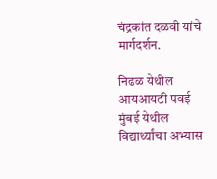चंद्रकांत दळवी यांचे मार्गदर्शन.

निढळ येथील आयआयटी पवई मुंबई येथील विद्यार्थ्यांचा अभ्यास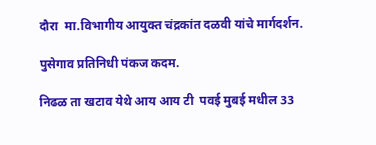दौरा  मा.विभागीय आयुक्त चंद्रकांत दळवी यांचे मार्गदर्शन.

पुसेगाव प्रतिनिधी पंकज कदम.

निढळ ता खटाव येथे आय आय टी  पवई मुबई मधील 33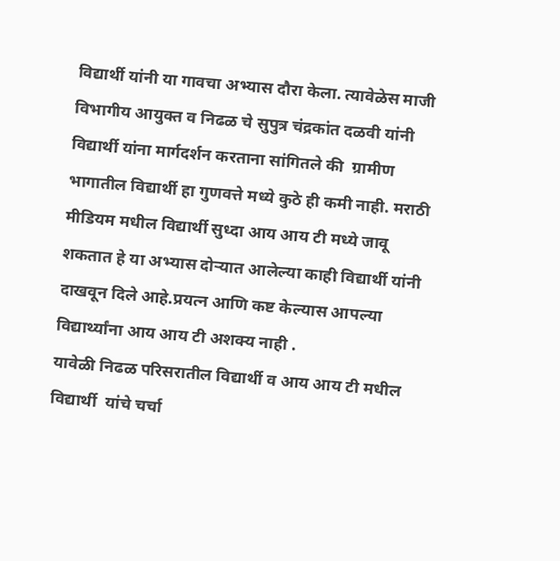विद्यार्थी यांनी या गावचा अभ्यास दौरा केला. त्यावेळेस माजी विभागीय आयुक्त व निढळ चे सुपुत्र चंद्रकांत दळवी यांनी विद्यार्थी यांना मार्गदर्शन करताना सांगितले की  ग्रामीण भागातील विद्यार्थी हा गुणवत्ते मध्ये कुठे ही कमी नाही. मराठी मीडियम मधील विद्यार्थी सुध्दा आय आय टी मध्ये जावू शकतात हे या अभ्यास दोऱ्यात आलेल्या काही विद्यार्थी यांनी दाखवून दिले आहे.प्रयत्न आणि कष्ट केल्यास आपल्या विद्यार्थ्यांना आय आय टी अशक्य नाही .
यावेळी निढळ परिसरातील विद्यार्थी व आय आय टी मधील विद्यार्थी  यांचे चर्चा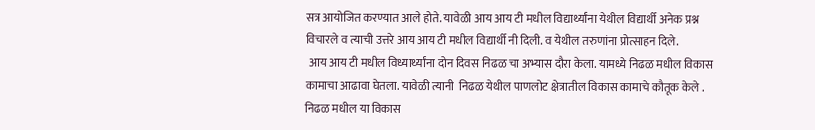सत्र आयोजित करण्यात आले होते. यावेळी आय आय टी मधील विद्यार्थ्यांना येथील विद्यार्थी अनेक प्रश्न विचारले व त्याची उत्तरे आय आय टी मधील विद्यार्थी नी दिली. व येथील तरुणांना प्रोत्साहन दिले.
 आय आय टी मधील विध्यार्थ्यांना दोन दिवस निढळ चा अभ्यास दौरा केला. यामध्ये निढळ मधील विकास कामाचा आढावा घेतला. यावेळी त्यानी  निढळ येथील पाणलोट क्षेत्रातील विकास कामाचे कौतूक केले .
निढळ मधील या विकास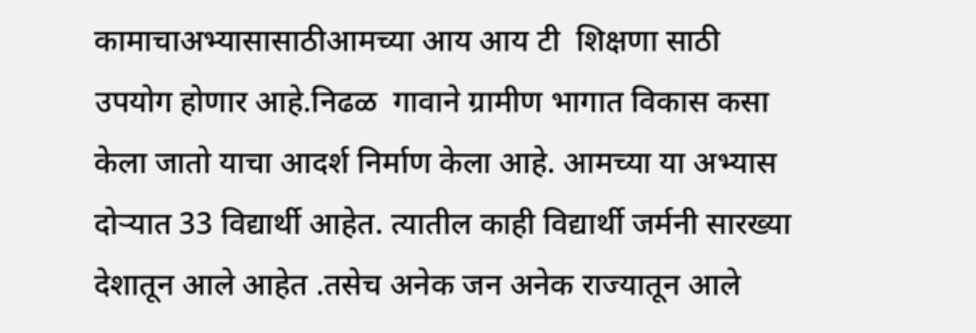कामाचाअभ्यासासाठीआमच्या आय आय टी  शिक्षणा साठी  उपयोग होणार आहे.निढळ  गावाने ग्रामीण भागात विकास कसा केला जातो याचा आदर्श निर्माण केला आहे. आमच्या या अभ्यास दोऱ्यात 33 विद्यार्थी आहेत. त्यातील काही विद्यार्थी जर्मनी सारख्या देशातून आले आहेत .तसेच अनेक जन अनेक राज्यातून आले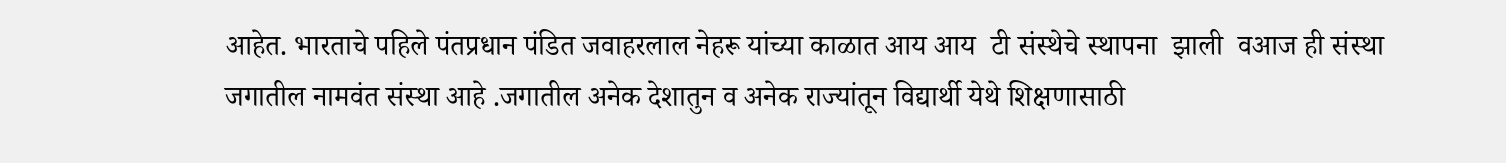आहेत. भारताचे पहिले पंतप्रधान पंडित जवाहरलाल नेहरू यांच्या काळात आय आय  टी संस्थेचे स्थापना  झाली  वआज ही संस्था जगातील नामवंत संस्था आहे .जगातील अनेक देशातुन व अनेक राज्यांतून विद्यार्थी येथे शिक्षणासाठी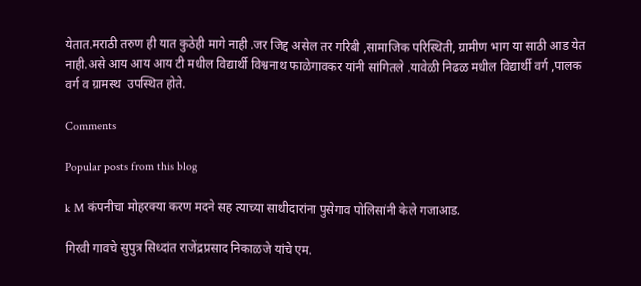येतात.मराठी तरुण ही यात कुठेही मागे नाही .जर जिद्द असेल तर गरिबी ,सामाजिक परिस्थिती, ग्रामीण भाग या साठी आड येत नाही.असे आय आय आय टी मधील विद्यार्थी विश्वनाथ फाळेगावकर यांनी सांगितले .यावेळी निढळ मधील विद्यार्थी वर्ग ,पालक वर्ग व ग्रामस्थ  उपस्थित होते.

Comments

Popular posts from this blog

k M कंपनीचा मोहरक्या करण मदने सह त्याच्या साथीदारांना पुसेगाव पोलिसांनी केले गजाआड.

गिरवी गावचे सुपुत्र सिध्दांत राजेंद्रप्रसाद निकाळजे यांचे एम.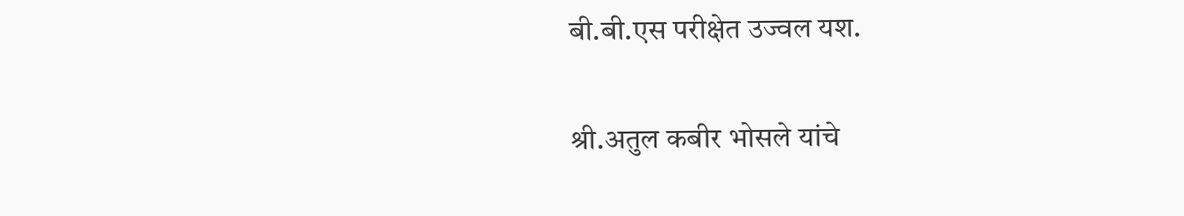बी.बी.एस परीक्षेत उज्वल यश.

श्री.अतुल कबीर भोसले यांचे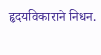हृदयविकाराने निधन.